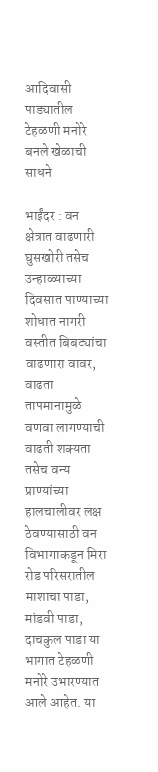आदिवासी पाड्यातील टेहळणी मनोरे बनले खेळाची साधने

भाईंदर : वन क्षेत्रात वाढणारी घुसखोरी तसेच उन्हाळ्याच्या दिवसात पाण्याच्या शोधात नागरी वस्तीत बिबट्यांचा वाढणारा वावर, वाढता तापमानामुळे वणवा लागण्याची वाढती शक्यता तसेच वन्य प्राण्यांच्या हालचालीवर लक्ष ठेवण्यासाठी वन विभागाकडून मिरा रोड परिसरातील माशाचा पाडा, मांडवी पाडा, दाचकुल पाडा या भागात टेहळणी मनोरे उभारण्यात आले आहेत. या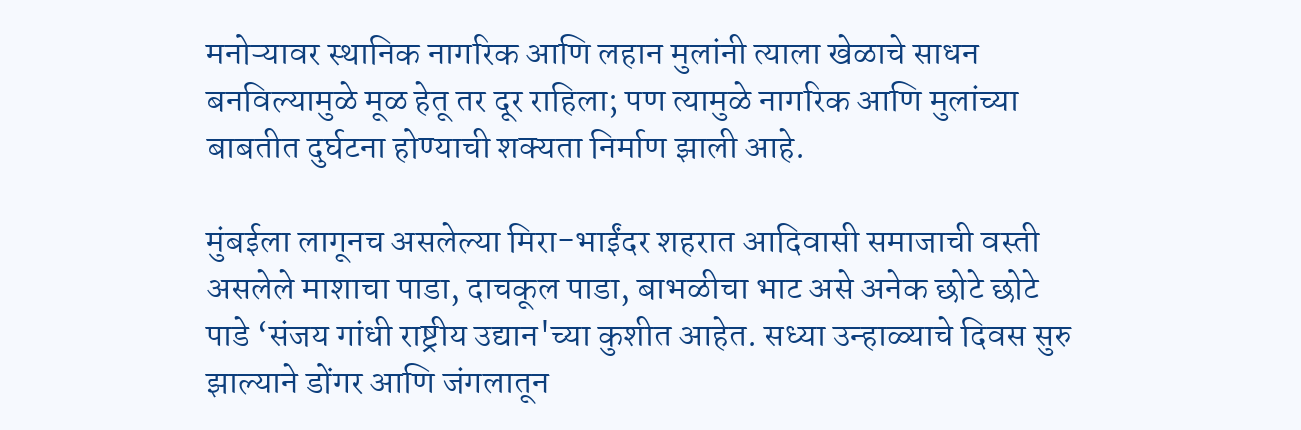मनोऱ्यावर स्थानिक नागरिक आणि लहान मुलांनी त्याला खेळाचे साधन बनविल्यामुळे मूळ हेतू तर दूर राहिला; पण त्यामुळे नागरिक आणि मुलांच्या बाबतीत दुर्घटना होण्याची शक्यता निर्माण झाली आहे.

मुंबईला लागूनच असलेल्या मिरा-भाईंदर शहरात आदिवासी समाजाची वस्ती असलेले माशाचा पाडा, दाचकूल पाडा, बाभळीचा भाट असे अनेक छोटे छोटे पाडे ‘संजय गांधी राष्ट्रीय उद्यान'च्या कुशीत आहेत. सध्या उन्हाळ्याचे दिवस सुरु झाल्याने डोंगर आणि जंगलातून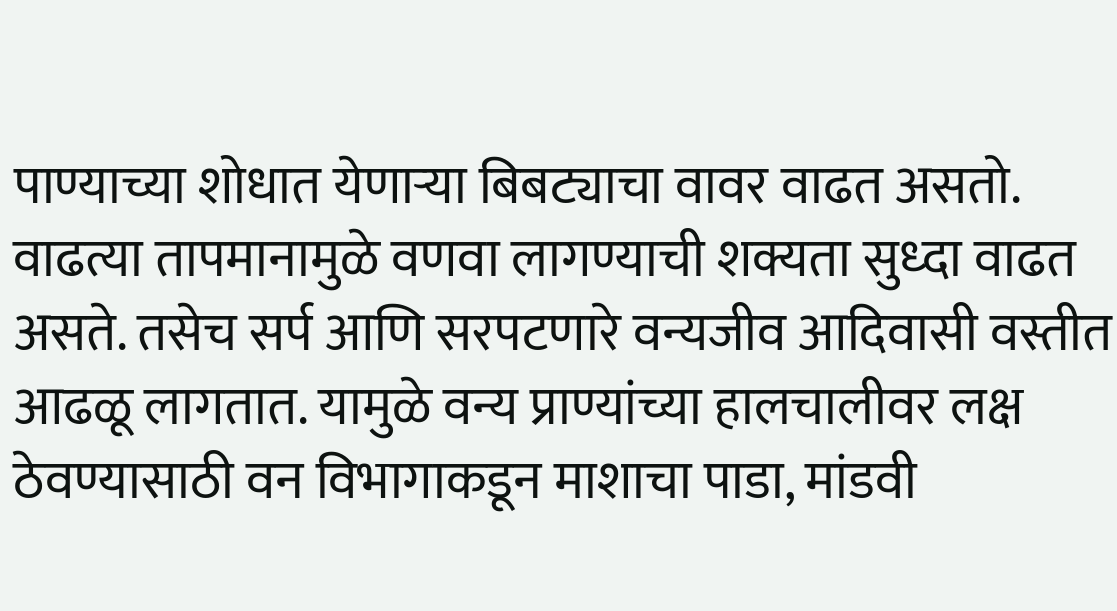पाण्याच्या शोधात येणाऱ्या बिबट्याचा वावर वाढत असतो. वाढत्या तापमानामुळे वणवा लागण्याची शक्यता सुध्दा वाढत असते. तसेच सर्प आणि सरपटणारे वन्यजीव आदिवासी वस्तीत आढळू लागतात. यामुळे वन्य प्राण्यांच्या हालचालीवर लक्ष ठेवण्यासाठी वन विभागाकडून माशाचा पाडा, मांडवी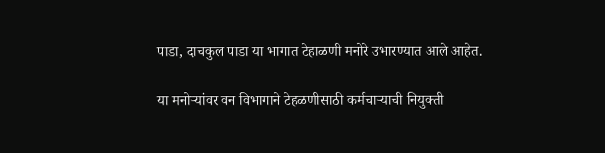पाडा, दाचकुल पाडा या भागात टेहाळणी मनोरे उभारण्यात आले आहेत.

या मनोऱ्यांवर वन विभागाने टेहळणीसाठी कर्मचाऱ्याची नियुक्ती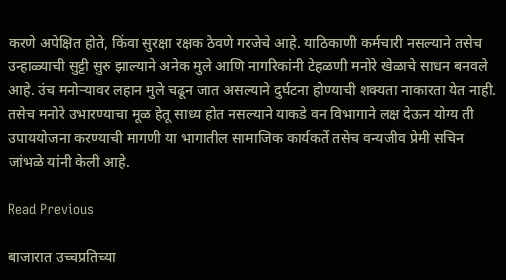करणे अपेक्षित होते, किंवा सुरक्षा रक्षक ठेवणे गरजेचे आहे. याठिकाणी कर्मचारी नसल्याने तसेच उन्हाळ्याची सुट्टी सुरु झाल्याने अनेक मुले आणि नागरिकांनी टेहळणी मनोरे खेळाचे साधन बनवले आहे. उंच मनोऱ्यावर लहान मुले चढून जात असल्याने दुर्घटना होण्याची शक्यता नाकारता येत नाही. तसेच मनोरे उभारण्याचा मूळ हेतू साध्य होत नसल्याने याकडे वन विभागाने लक्ष देऊन योग्य ती उपाययोजना करण्याची मागणी या भागातील सामाजिक कार्यकर्ते तसेच वन्यजीव प्रेमी सचिन जांभळे यांनी केली आहे.

Read Previous

बाजारात उच्चप्रतिच्या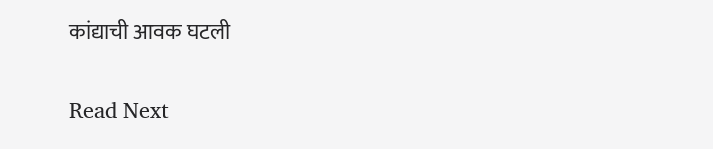कांद्याची आवक घटली

Read Next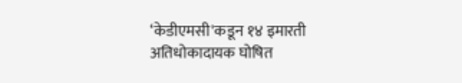‘केडीएमसी'कडून १४ इमारती अतिधोकादायक घोषित